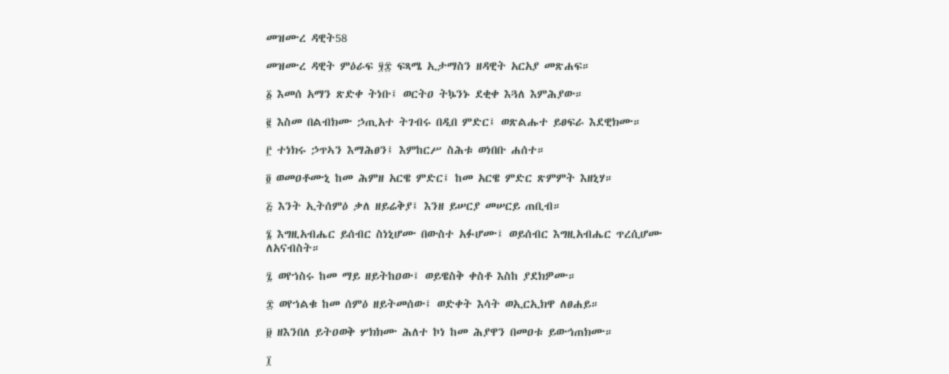መዝሙረ ዳዊት58

መዝሙረ ዳዊት ምዕራፍ ፶፰ ፍጻሜ ኢታማስን ዘዳዊት አርአያ መጽሐፍ።

፩ እመሰ አማን ጽድቀ ትነቡ፤ ወርትዐ ትኴንኑ ደቂቀ እጓለ እምሕያው።

፪ እስመ በልብክሙ ኃጢአተ ትገብሩ በዲበ ምድር፤ ወጽልሑተ ይፀፍራ እደዊክሙ።

፫ ተነክሩ ኃጥኣን እማሕፀን፤ እምከርሥ ስሕቱ ወነበቡ ሐሰተ።

፬ ወመዐቶሙኒ ከመ ሕምዘ አርዌ ምድር፤ ከመ አርዌ ምድር ጽምምት እዘኒሃ።

፭ እንት ኢትሰምዕ ቃለ ዘይሬቅያ፤ እንዘ ይሠርያ መሠርይ ጠቢብ።

፮ እግዚአብሔር ይሰብር ስነኒሆሙ በውስተ አፉሆሙ፤ ወይሰብር እግዚአብሔር ጥረሲሆሙ ለአናብስት።

፯ ወየኀስሩ ከመ ማይ ዘይትከዐው፤ ወይዌስቅ ቀስቶ እስከ ያደክዎሙ።

፰ ወየኀልቁ ከመ ሰምዕ ዘይትመሰው፤ ወድቀት እሳት ወኢርኢክዋ ለፀሐይ።

፱ ዘእንበለ ይትዐወቅ ሦክክሙ ሕለተ ኮነ ከመ ሕያዋን በመዐቱ ይውኅጠክሙ።

፲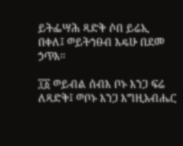ይትፌሣሕ ጻድቅ ሶበ ይሬኢ በቀለ፤ ወይትኀፀብ እዴሁ በደመ ኃጥእ።

፲፩ ወይብል ሰብእ ቦኑ እንጋ ፍሬ ለጻድቅ፤ ወቦኑ እንጋ እግዚአብሔር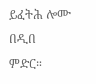ይፈትሕ ሎሙ በዲበ ምድር።